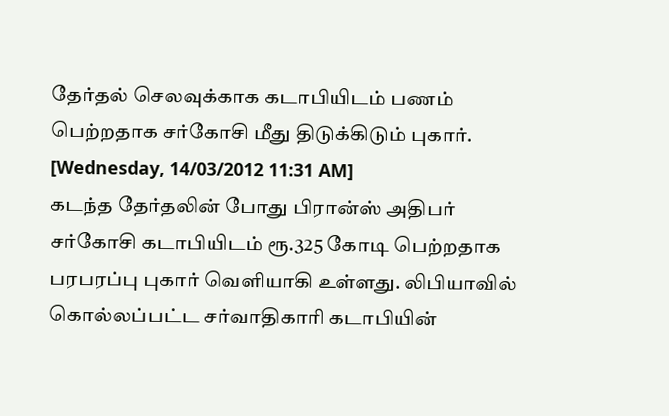தேர்தல் செலவுக்காக கடாபியிடம் பணம் பெற்றதாக சர்கோசி மீது திடுக்கிடும் புகார்.
[Wednesday, 14/03/2012 11:31 AM]
கடந்த தேர்தலின் போது பிரான்ஸ் அதிபர் சர்கோசி கடாபியிடம் ரூ.325 கோடி பெற்றதாக பரபரப்பு புகார் வெளியாகி உள்ளது. லிபியாவில் கொல்லப்பட்ட சர்வாதிகாரி கடாபியின்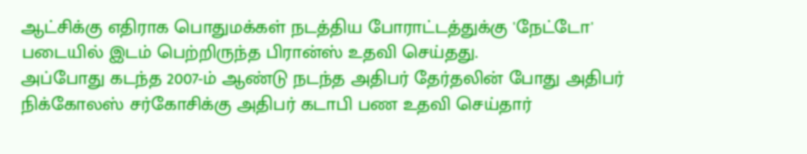ஆட்சிக்கு எதிராக பொதுமக்கள் நடத்திய போராட்டத்துக்கு 'நேட்டோ' படையில் இடம் பெற்றிருந்த பிரான்ஸ் உதவி செய்தது.
அப்போது கடந்த 2007-ம் ஆண்டு நடந்த அதிபர் தேர்தலின் போது அதிபர் நிக்கோலஸ் சர்கோசிக்கு அதிபர் கடாபி பண உதவி செய்தார்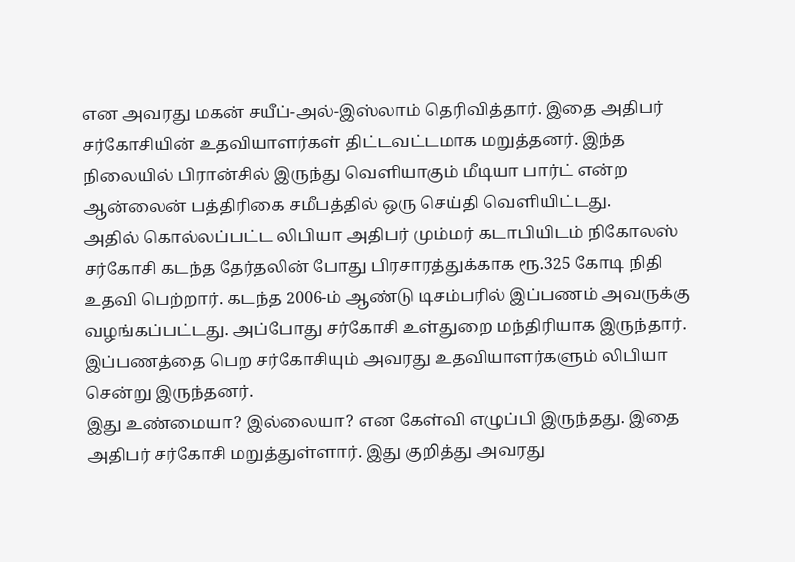என அவரது மகன் சயீப்-அல்-இஸ்லாம் தெரிவித்தார். இதை அதிபர் சர்கோசியின் உதவியாளர்கள் திட்டவட்டமாக மறுத்தனர். இந்த நிலையில் பிரான்சில் இருந்து வெளியாகும் மீடியா பார்ட் என்ற ஆன்லைன் பத்திரிகை சமீபத்தில் ஒரு செய்தி வெளியிட்டது.
அதில் கொல்லப்பட்ட லிபியா அதிபர் மும்மர் கடாபியிடம் நிகோலஸ் சர்கோசி கடந்த தேர்தலின் போது பிரசாரத்துக்காக ரூ.325 கோடி நிதி உதவி பெற்றார். கடந்த 2006-ம் ஆண்டு டிசம்பரில் இப்பணம் அவருக்கு வழங்கப்பட்டது. அப்போது சர்கோசி உள்துறை மந்திரியாக இருந்தார். இப்பணத்தை பெற சர்கோசியும் அவரது உதவியாளர்களும் லிபியா சென்று இருந்தனர்.
இது உண்மையா? இல்லையா? என கேள்வி எழுப்பி இருந்தது. இதை அதிபர் சர்கோசி மறுத்துள்ளார். இது குறித்து அவரது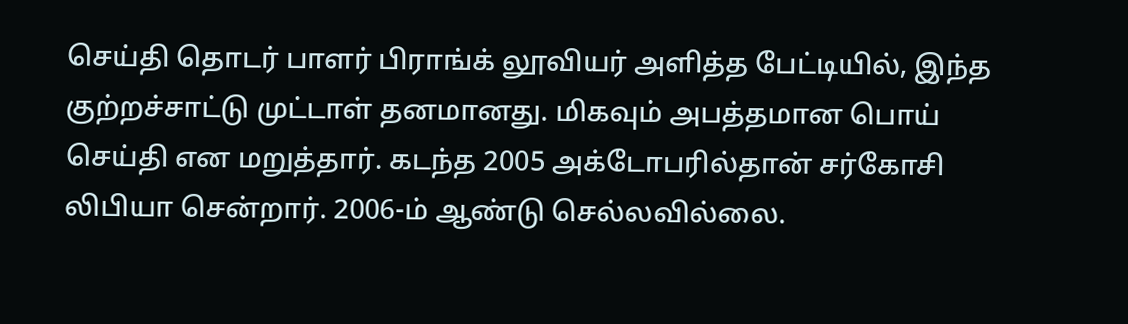செய்தி தொடர் பாளர் பிராங்க் லூவியர் அளித்த பேட்டியில், இந்த குற்றச்சாட்டு முட்டாள் தனமானது. மிகவும் அபத்தமான பொய் செய்தி என மறுத்தார். கடந்த 2005 அக்டோபரில்தான் சர்கோசி லிபியா சென்றார். 2006-ம் ஆண்டு செல்லவில்லை.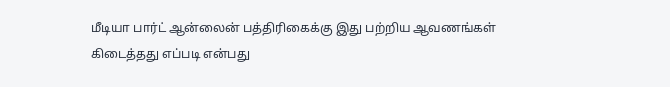மீடியா பார்ட் ஆன்லைன் பத்திரிகைக்கு இது பற்றிய ஆவணங்கள் கிடைத்தது எப்படி என்பது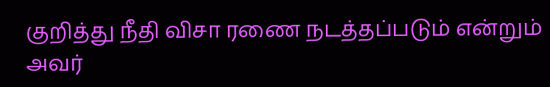குறித்து நீதி விசா ரணை நடத்தப்படும் என்றும் அவர்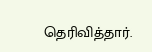தெரிவித்தார்.